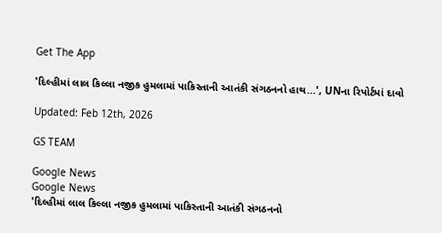Get The App

'દિલ્હીમાં લાલ કિલ્લા નજીક હુમલામાં પાકિસ્તાની આતંકી સંગઠનનો હાથ...', UNના રિપોર્ટમાં દાવો

Updated: Feb 12th, 2026

GS TEAM

Google News
Google News
'દિલ્હીમાં લાલ કિલ્લા નજીક હુમલામાં પાકિસ્તાની આતંકી સંગઠનનો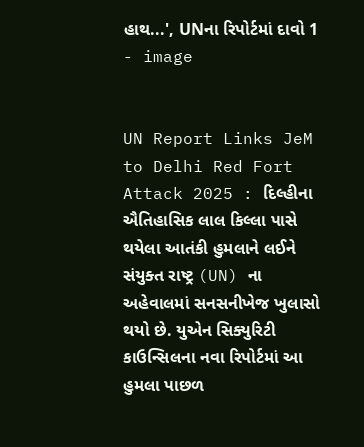હાથ...', UNના રિપોર્ટમાં દાવો 1 - image


UN Report Links JeM to Delhi Red Fort Attack 2025 : દિલ્હીના ઐતિહાસિક લાલ કિલ્લા પાસે થયેલા આતંકી હુમલાને લઈને સંયુક્ત રાષ્ટ્ર (UN) ના અહેવાલમાં સનસનીખેજ ખુલાસો થયો છે. યુએન સિક્યુરિટી કાઉન્સિલના નવા રિપોર્ટમાં આ હુમલા પાછળ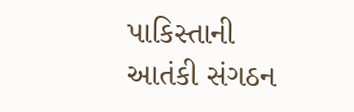પાકિસ્તાની આતંકી સંગઠન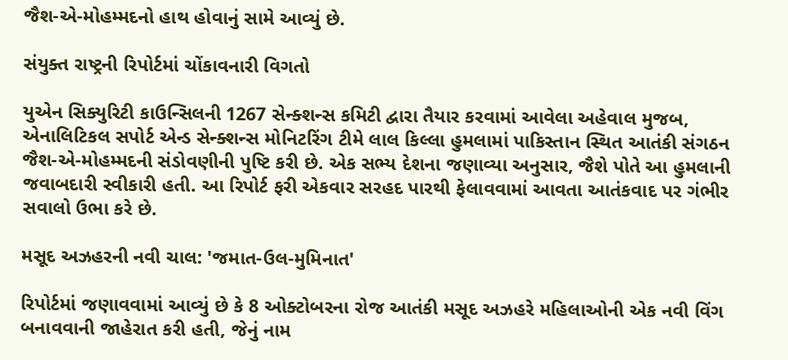જૈશ-એ-મોહમ્મદનો હાથ હોવાનું સામે આવ્યું છે.

સંયુક્ત રાષ્ટ્રની રિપોર્ટમાં ચોંકાવનારી વિગતો

યુએન સિક્યુરિટી કાઉન્સિલની 1267 સેન્ક્શન્સ કમિટી દ્વારા તૈયાર કરવામાં આવેલા અહેવાલ મુજબ, એનાલિટિકલ સપોર્ટ એન્ડ સેન્ક્શન્સ મોનિટરિંગ ટીમે લાલ કિલ્લા હુમલામાં પાકિસ્તાન સ્થિત આતંકી સંગઠન જૈશ-એ-મોહમ્મદની સંડોવણીની પુષ્ટિ કરી છે. એક સભ્ય દેશના જણાવ્યા અનુસાર, જૈશે પોતે આ હુમલાની જવાબદારી સ્વીકારી હતી. આ રિપોર્ટ ફરી એકવાર સરહદ પારથી ફેલાવવામાં આવતા આતંકવાદ પર ગંભીર સવાલો ઉભા કરે છે.

મસૂદ અઝહરની નવી ચાલ: 'જમાત-ઉલ-મુમિનાત'

રિપોર્ટમાં જણાવવામાં આવ્યું છે કે 8 ઓક્ટોબરના રોજ આતંકી મસૂદ અઝહરે મહિલાઓની એક નવી વિંગ બનાવવાની જાહેરાત કરી હતી, જેનું નામ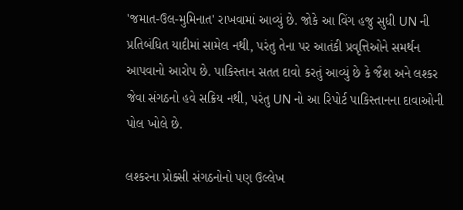'જમાત-ઉલ-મુમિનાત' રાખવામાં આવ્યું છે. જોકે આ વિંગ હજુ સુધી UN ની પ્રતિબંધિત યાદીમાં સામેલ નથી, પરંતુ તેના પર આતંકી પ્રવૃત્તિઓને સમર્થન આપવાનો આરોપ છે. પાકિસ્તાન સતત દાવો કરતું આવ્યું છે કે જૈશ અને લશ્કર જેવા સંગઠનો હવે સક્રિય નથી, પરંતુ UN નો આ રિપોર્ટ પાકિસ્તાનના દાવાઓની પોલ ખોલે છે.

લશ્કરના પ્રોક્સી સંગઠનોનો પણ ઉલ્લેખ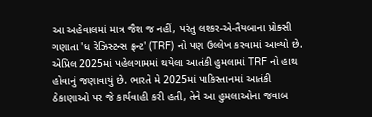આ અહેવાલમાં માત્ર જૈશ જ નહીં, પરંતુ લશ્કર-એ-તૈયબાના પ્રોક્સી ગણાતા 'ધ રેઝિસ્ટન્સ ફ્રન્ટ' (TRF) નો પણ ઉલ્લેખ કરવામાં આવ્યો છે. એપ્રિલ 2025માં પહેલગામમાં થયેલા આતંકી હુમલામાં TRF નો હાથ હોવાનું જણાવાયું છે. ભારતે મે 2025માં પાકિસ્તાનમાં આતંકી ઠેકાણાઓ પર જે કાર્યવાહી કરી હતી, તેને આ હુમલાઓના જવાબ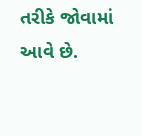તરીકે જોવામાં આવે છે.